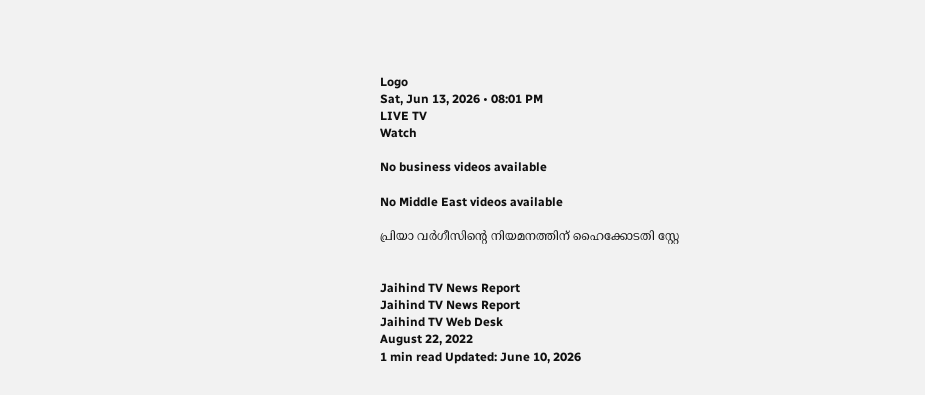Logo
Sat, Jun 13, 2026 • 08:01 PM
LIVE TV
Watch

No business videos available

No Middle East videos available

പ്രിയാ വർഗീസിന്‍റെ നിയമനത്തിന് ഹൈക്കോടതി സ്റ്റേ


Jaihind TV News Report
Jaihind TV News Report
Jaihind TV Web Desk
August 22, 2022
1 min read Updated: June 10, 2026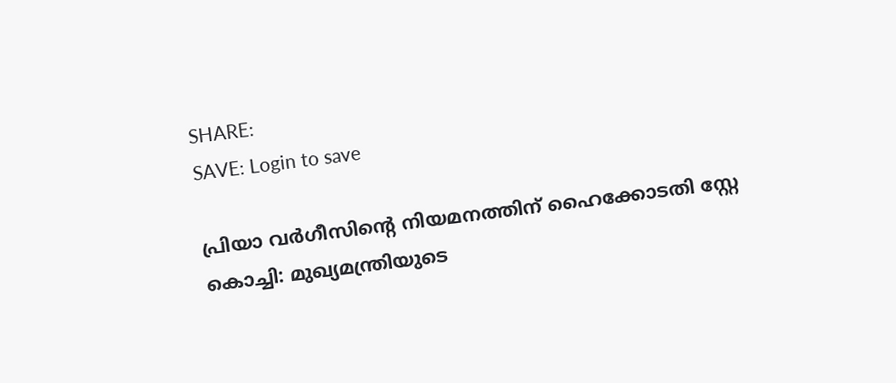SHARE:
SAVE: Login to save

പ്രിയാ വർഗീസിന്‍റെ നിയമനത്തിന് ഹൈക്കോടതി സ്റ്റേ
കൊച്ചി: മുഖ്യമന്ത്രിയുടെ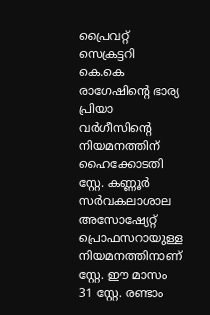പ്രൈവറ്റ് സെക്രട്ടറി കെ.കെ രാഗേഷിന്‍റെ ഭാര്യ പ്രിയാ വര്‍ഗീസിന്‍റെ നിയമനത്തിന് ഹൈക്കോടതി സ്റ്റേ. കണ്ണൂർ സർവകലാശാല അസോഷ്യേറ്റ് പ്രൊഫസറായുള്ള നിയമനത്തിനാണ് സ്റ്റേ. ഈ മാസം 31 സ്റ്റേ. രണ്ടാം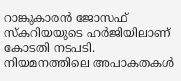റാങ്കുകാരൻ ജോസഫ് സ്കറിയയുടെ ഹർജിയിലാണ് കോടതി നടപടി. നിയമനത്തിലെ അപാകതകള്‍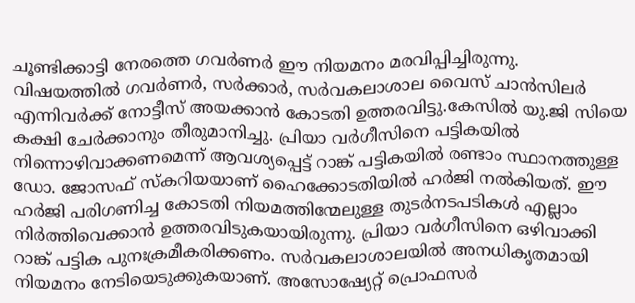ചൂണ്ടിക്കാട്ടി നേരത്തെ ഗവർണർ ഈ നിയമനം മരവിപ്പിച്ചിരുന്നു. വിഷയത്തിൽ ഗവർണർ, സർക്കാർ, സർവകലാശാല വൈസ് ചാൻസിലർ എന്നിവർക്ക് നോട്ടീസ് അയക്കാൻ കോടതി ഉത്തരവിട്ടു.കേസിൽ യു.ജി സിയെ കക്ഷി ചേർക്കാനും തീരുമാനിച്ചു. പ്രിയാ വർഗീസിനെ പട്ടികയില്‍ നിന്നൊഴിവാക്കണമെന്ന് ആവശ്യപ്പെട്ട് റാങ്ക് പട്ടികയില്‍ രണ്ടാം സ്ഥാനത്തുള്ള ഡോ. ജോസഫ് സ്‌കറിയയാണ് ഹൈക്കോടതിയില്‍ ഹര്‍ജി നല്‍കിയത്. ഈ ഹര്‍ജി പരിഗണിച്ച കോടതി നിയമത്തിന്മേലുള്ള തുടര്‍നടപടികള്‍ എല്ലാം നിര്‍ത്തിവെക്കാന്‍ ഉത്തരവിടുകയായിരുന്നു. പ്രിയാ വര്‍ഗീസിനെ ഒഴിവാക്കി റാങ്ക് പട്ടിക പുനഃക്രമീകരിക്കണം. സര്‍വകലാശാലയില്‍ അനധികൃതമായി നിയമനം നേടിയെടുക്കുകയാണ്. അസോഷ്യേറ്റ് പ്രൊഫസര്‍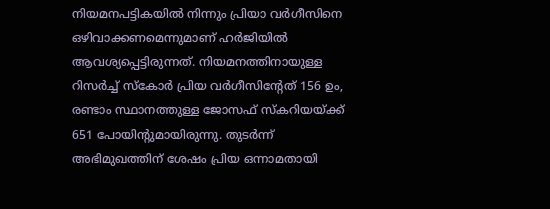നിയമനപട്ടികയില്‍ നിന്നും പ്രിയാ വർഗീസിനെ ഒഴിവാക്കണമെന്നുമാണ് ഹര്‍ജിയില്‍ ആവശ്യപ്പെട്ടിരുന്നത്. നിയമനത്തിനായുള്ള റിസര്‍ച്ച് സ്‌കോര്‍ പ്രിയ വര്‍ഗീസിന്‍റേത് 156 ഉം, രണ്ടാം സ്ഥാനത്തുള്ള ജോസഫ് സ്‌കറിയയ്ക്ക് 651 പോയിന്‍റുമായിരുന്നു. തുടര്‍ന്ന് അഭിമുഖത്തിന് ശേഷം പ്രിയ ഒന്നാമതായി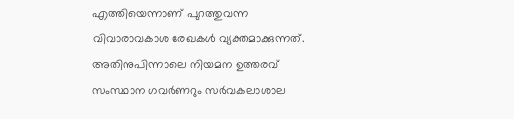എത്തിയെന്നാണ് പുറത്തുവന്ന വിവാരാവകാശ രേഖകള്‍ വ്യക്തമാക്കുന്നത്. അതിനുപിന്നാലെ നിയമന ഉത്തരവ് സംസ്ഥാന ഗവര്‍ണറും സര്‍വകലാശാല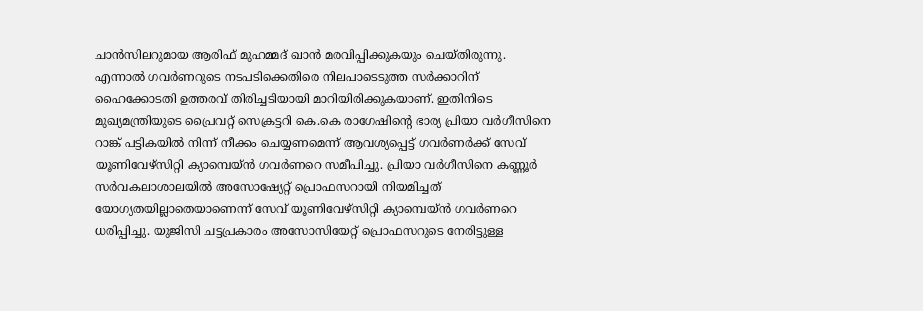ചാന്‍സിലറുമായ ആരിഫ് മുഹമ്മദ് ഖാന്‍ മരവിപ്പിക്കുകയും ചെയ്തിരുന്നു. എന്നാൽ ഗവർണറുടെ നടപടിക്കെതിരെ നിലപാടെടുത്ത സർക്കാറിന് ഹൈക്കോടതി ഉത്തരവ് തിരിച്ചടിയായി മാറിയിരിക്കുകയാണ്. ഇതിനിടെ മുഖ്യമന്ത്രിയുടെ പ്രൈവറ്റ് സെക്രട്ടറി കെ.കെ രാഗേഷിന്‍റെ ഭാര്യ പ്രിയാ വർഗീസിനെ റാങ്ക് പട്ടികയിൽ നിന്ന് നീക്കം ചെയ്യണമെന്ന് ആവശ്യപ്പെട്ട് ഗവർണർക്ക് സേവ് യൂണിവേഴ്‌സിറ്റി ക്യാമ്പെയ്‌ന്‍ ഗവർണറെ സമീപിച്ചു. പ്രിയാ വർഗീസിനെ കണ്ണൂർ സർവകലാശാലയിൽ അസോഷ്യേറ്റ് പ്രൊഫസറായി നിയമിച്ചത് യോഗ്യതയില്ലാതെയാണെന്ന് സേവ് യൂണിവേഴ്‌സിറ്റി ക്യാമ്പെയ്ൻ ഗവർണറെ ധരിപ്പിച്ചു. യുജിസി ചട്ടപ്രകാരം അസോസിയേറ്റ് പ്രൊഫസറുടെ നേരിട്ടുള്ള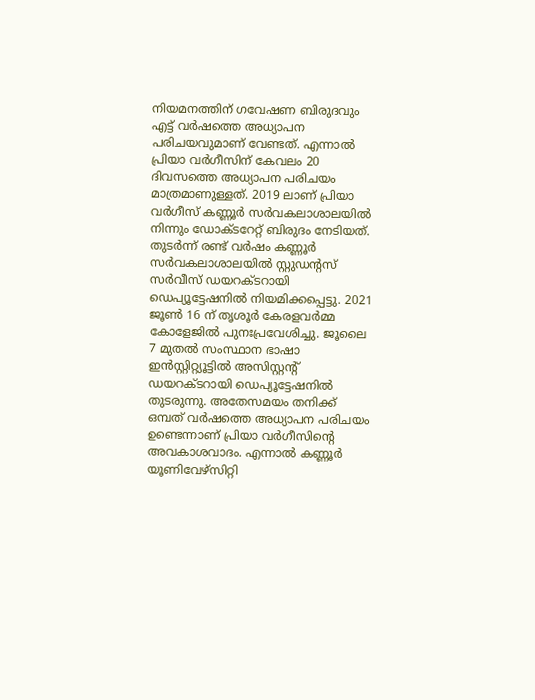നിയമനത്തിന് ഗവേഷണ ബിരുദവും എട്ട് വർഷത്തെ അധ്യാപന പരിചയവുമാണ് വേണ്ടത്. എന്നാൽ പ്രിയാ വർഗീസിന് കേവലം 20 ദിവസത്തെ അധ്യാപന പരിചയം മാത്രമാണുള്ളത്. 2019 ലാണ് പ്രിയാ വർഗീസ് കണ്ണൂർ സർവകലാശാലയിൽ നിന്നും ഡോക്ടറേറ്റ് ബിരുദം നേടിയത്. തുടർന്ന് രണ്ട് വർഷം കണ്ണൂർ സർവകലാശാലയിൽ സ്റ്റുഡന്‍റസ് സർവീസ് ഡയറക്ടറായി ഡെപ്യൂട്ടേഷനിൽ നിയമിക്കപ്പെട്ടു. 2021 ജൂൺ 16 ന് തൃശൂർ കേരളവർമ്മ കോളേജിൽ പുനഃപ്രവേശിച്ചു. ജൂലൈ 7 മുതൽ സംസ്ഥാന ഭാഷാ ഇൻസ്റ്റിറ്റ്യൂട്ടിൽ അസിസ്റ്റന്‍റ് ഡയറക്ടറായി ഡെപ്യൂട്ടേഷനിൽ തുടരുന്നു. അതേസമയം തനിക്ക് ഒമ്പത് വർഷത്തെ അധ്യാപന പരിചയം ഉണ്ടെന്നാണ് പ്രിയാ വർഗീസിന്‍റെ അവകാശവാദം. എന്നാൽ കണ്ണൂർ യൂണിവേഴ്‌സിറ്റി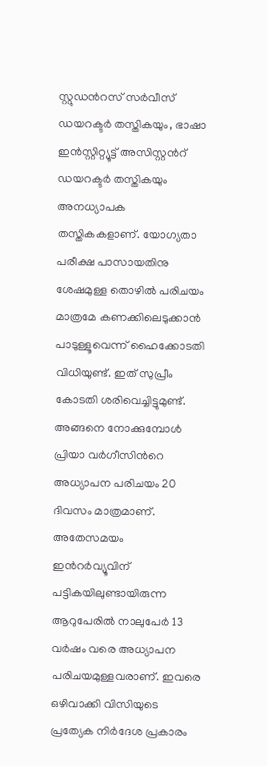സ്റ്റുഡന്‍റസ് സർവീസ് ഡയറക്ടർ തസ്തികയും, ഭാഷാ ഇൻസ്റ്റിറ്റ്യൂട്ട് അസിസ്റ്റന്‍റ് ഡയറക്ടർ തസ്തികയും അനധ്യാപക തസ്തികകളാണ്. യോഗ്യതാ പരീക്ഷ പാസായതിനു ശേഷമുള്ള തൊഴിൽ പരിചയം മാത്രമേ കണക്കിലെടുക്കാൻ പാടുള്ളൂവെന്ന് ഹൈക്കോടതി വിധിയുണ്ട്. ഇത് സുപ്രീം കോടതി ശരിവെച്ചിട്ടുമുണ്ട്. അങ്ങനെ നോക്കുമ്പോള്‍ പ്രിയാ വർഗീസിന്‍റെ അധ്യാപന പരിചയം 20 ദിവസം മാത്രമാണ്. അതേസമയം ഇന്‍റർവ്യൂവിന് പട്ടികയിലുണ്ടായിരുന്ന ആറുപേരില്‍ നാലുപേർ 13 വർഷം വരെ അധ്യാപന പരിചയമുള്ളവരാണ്. ഇവരെ ഒഴിവാക്കി വിസിയുടെ പ്രത്യേക നിർദേശ പ്രകാരം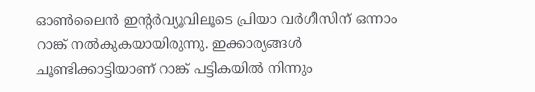ഓൺലൈൻ ഇന്‍റർവ്യൂവിലൂടെ പ്രിയാ വർഗീസിന് ഒന്നാം റാങ്ക് നൽകുകയായിരുന്നു. ഇക്കാര്യങ്ങൾ ചൂണ്ടിക്കാട്ടിയാണ് റാങ്ക് പട്ടികയിൽ നിന്നും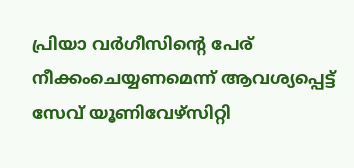പ്രിയാ വർഗീസിന്‍റെ പേര് നീക്കംചെയ്യണമെന്ന് ആവശ്യപ്പെട്ട് സേവ് യൂണിവേഴ്‌സിറ്റി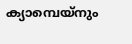ക്യാമ്പെയ്നും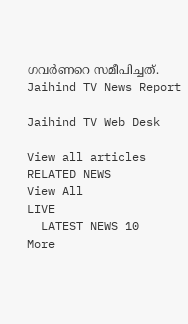ഗവർണറെ സമീപിച്ചത്.
Jaihind TV News Report

Jaihind TV Web Desk

View all articles
RELATED NEWS
View All
LIVE
  LATEST NEWS 10
More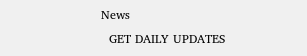News
  GET DAILY UPDATES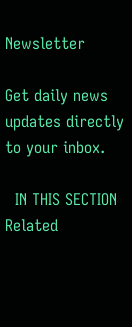Newsletter

Get daily news updates directly to your inbox.

  IN THIS SECTION
Related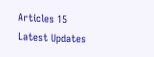Articles 15
Latest Updates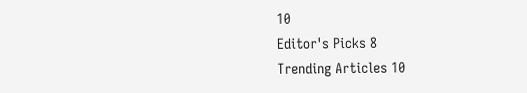10
Editor's Picks 8
Trending Articles 10